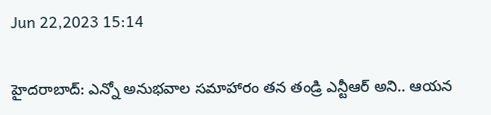Jun 22,2023 15:14

హైదరాబాద్‌: ఎన్నో అనుభవాల సమాహారం తన తండ్రి ఎన్టీఆర్‌ అని.. ఆయన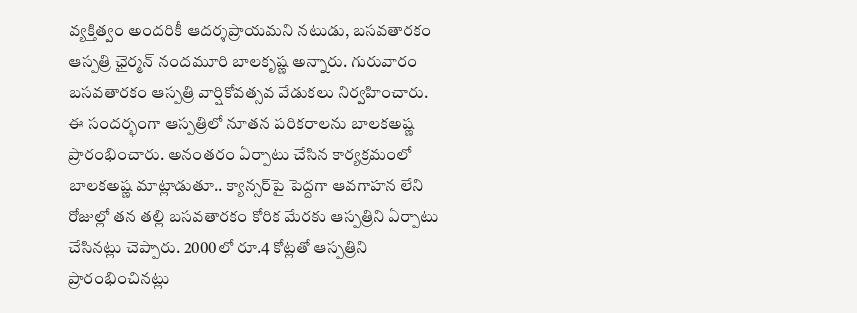వ్యక్తిత్వం అందరికీ ఆదర్శప్రాయమని నటుడు, బసవతారకం ఆస్పత్రి ఛైర్మన్‌ నందమూరి బాలకృష్ణ అన్నారు. గురువారం బసవతారకం ఆస్పత్రి వార్షికోవత్సవ వేడుకలు నిర్వహించారు. ఈ సందర్భంగా ఆస్పత్రిలో నూతన పరికరాలను బాలకఅష్ణ ప్రారంభించారు. అనంతరం ఏర్పాటు చేసిన కార్యక్రమంలో బాలకఅష్ణ మాట్లాడుతూ.. క్యాన్సర్‌పై పెద్దగా ఆవగాహన లేని రోజుల్లో తన తల్లి బసవతారకం కోరిక మేరకు ఆస్పత్రిని ఏర్పాటు చేసినట్లు చెప్పారు. 2000లో రూ.4 కోట్లతో ఆస్పత్రిని ప్రారంభించినట్లు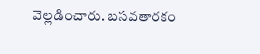వెల్లడించారు. బసవతారకం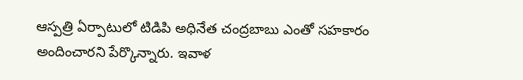ఆస్పత్రి ఏర్పాటులో టిడిపి అధినేత చంద్రబాబు ఎంతో సహకారం అందించారని పేర్కొన్నారు. ఇవాళ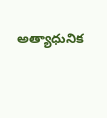అత్యాధునిక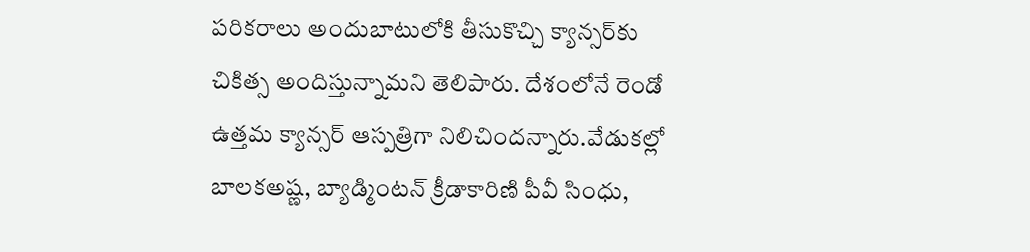పరికరాలు అందుబాటులోకి తీసుకొచ్చి క్యాన్సర్‌కు చికిత్స అందిస్తున్నామని తెలిపారు. దేశంలోనే రెండో ఉత్తమ క్యాన్సర్‌ ఆస్పత్రిగా నిలిచిందన్నారు.వేడుకల్లో బాలకఅష్ణ, బ్యాడ్మింటన్‌ క్రీడాకారిణి పీవీ సింధు,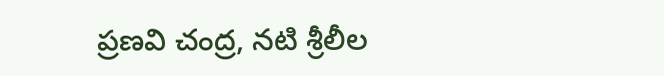ప్రణవి చంద్ర, నటి శ్రీలీల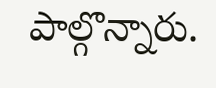పాల్గొన్నారు.